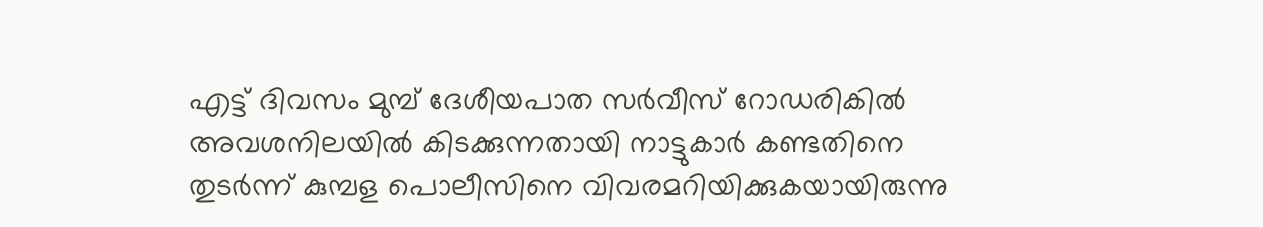എട്ട് ദിവസം മുമ്പ് ദേശീയപാത സർവീസ് റോഡരികിൽ അവശനിലയിൽ കിടക്കുന്നതായി നാട്ടുകാർ കണ്ടതിനെ തുടർന്ന് കുമ്പള പൊലീസിനെ വിവരമറിയിക്കുകയായിരുന്നു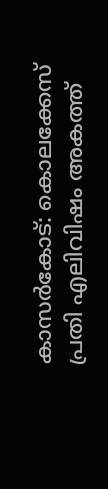കാസർകോട്: കൊലക്കേസ് പ്രതി എലിവിഷം അകത്ത്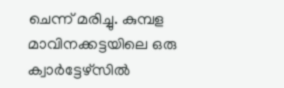ചെന്ന് മരിച്ചു. കുമ്പള മാവിനക്കട്ടയിലെ ഒരു ക്വാർട്ടേഴ്‌സിൽ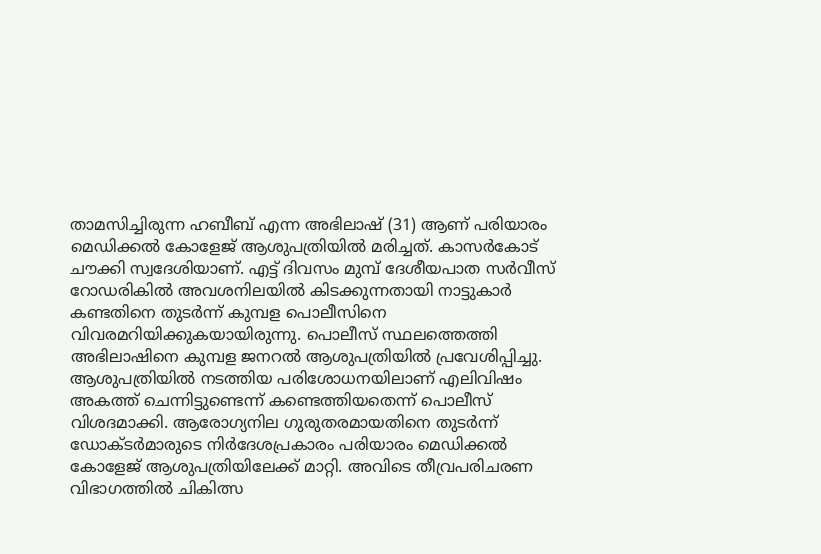താമസിച്ചിരുന്ന ഹബീബ് എന്ന അഭിലാഷ് (31) ആണ് പരിയാരം മെഡിക്കൽ കോളേജ് ആശുപത്രിയിൽ മരിച്ചത്. കാസർകോട് ചൗക്കി സ്വദേശിയാണ്. എട്ട് ദിവസം മുമ്പ് ദേശീയപാത സർവീസ് റോഡരികിൽ അവശനിലയിൽ കിടക്കുന്നതായി നാട്ടുകാർ കണ്ടതിനെ തുടർന്ന് കുമ്പള പൊലീസിനെ വിവരമറിയിക്കുകയായിരുന്നു. പൊലീസ് സ്ഥലത്തെത്തി അഭിലാഷിനെ കുമ്പള ജനറൽ ആശുപത്രിയിൽ പ്രവേശിപ്പിച്ചു. ആശുപത്രിയിൽ നടത്തിയ പരിശോധനയിലാണ് എലിവിഷം അകത്ത് ചെന്നിട്ടുണ്ടെന്ന് കണ്ടെത്തിയതെന്ന് പൊലീസ് വിശദമാക്കി. ആരോഗ്യനില ഗുരുതരമായതിനെ തുടർന്ന് ഡോക്ടർമാരുടെ നിർദേശപ്രകാരം പരിയാരം മെഡിക്കൽ കോളേജ് ആശുപത്രിയിലേക്ക് മാറ്റി. അവിടെ തീവ്രപരിചരണ വിഭാഗത്തിൽ ചികിത്സ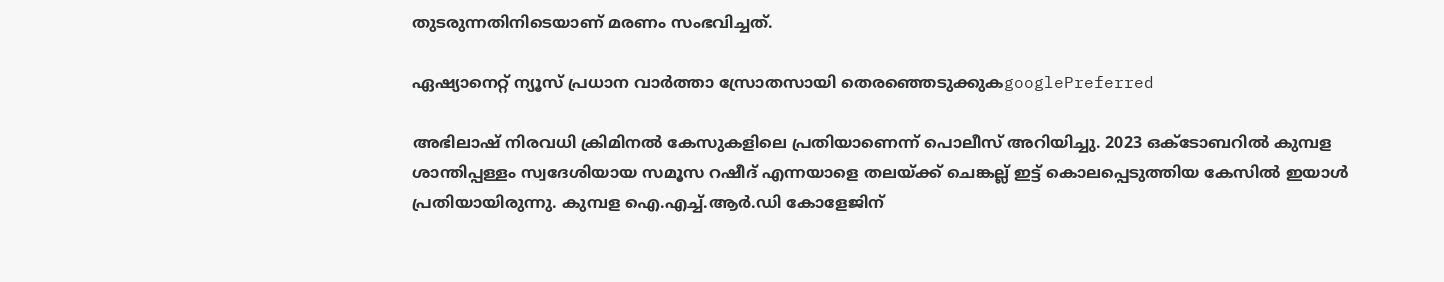തുടരുന്നതിനിടെയാണ് മരണം സംഭവിച്ചത്.

ഏഷ്യാനെറ്റ് ന്യൂസ് പ്രധാന വാർത്താ സ്രോതസായി തെരഞ്ഞെടുക്കുകgooglePreferred

അഭിലാഷ് നിരവധി ക്രിമിനൽ കേസുകളിലെ പ്രതിയാണെന്ന് പൊലീസ് അറിയിച്ചു. 2023 ഒക്ടോബറിൽ കുമ്പള ശാന്തിപ്പള്ളം സ്വദേശിയായ സമൂസ റഷീദ് എന്നയാളെ തലയ്ക്ക് ചെങ്കല്ല് ഇട്ട് കൊലപ്പെടുത്തിയ കേസിൽ ഇയാൾ പ്രതിയായിരുന്നു. കുമ്പള ഐ.എച്ച്.ആർ.ഡി കോളേജിന്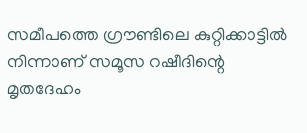സമീപത്തെ ഗ്രൗണ്ടിലെ കുറ്റിക്കാട്ടിൽ നിന്നാണ് സമൂസ റഷീദിന്റെ മൃതദേഹം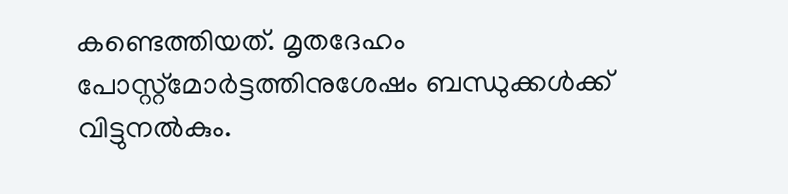കണ്ടെത്തിയത്. മൃതദേഹം പോസ്റ്റ്മോർട്ടത്തിനുശേഷം ബന്ധുക്കൾക്ക് വിട്ടുനൽകും.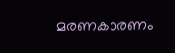മരണകാരണം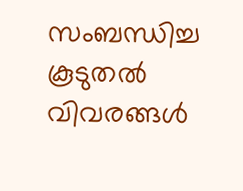സംബന്ധിച്ച കൂടുതൽ വിവരങ്ങൾ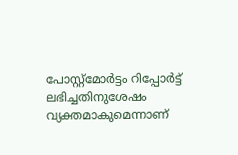പോസ്റ്റ്മോർട്ടം റിപ്പോർട്ട് ലഭിച്ചതിനുശേഷം വ്യക്തമാകുമെന്നാണ്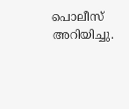പൊലീസ് അറിയിച്ചു.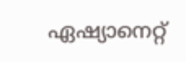ഏഷ്യാനെറ്റ്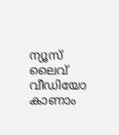ന്യൂസ് ലൈവ് വീഡിയോ കാണാം